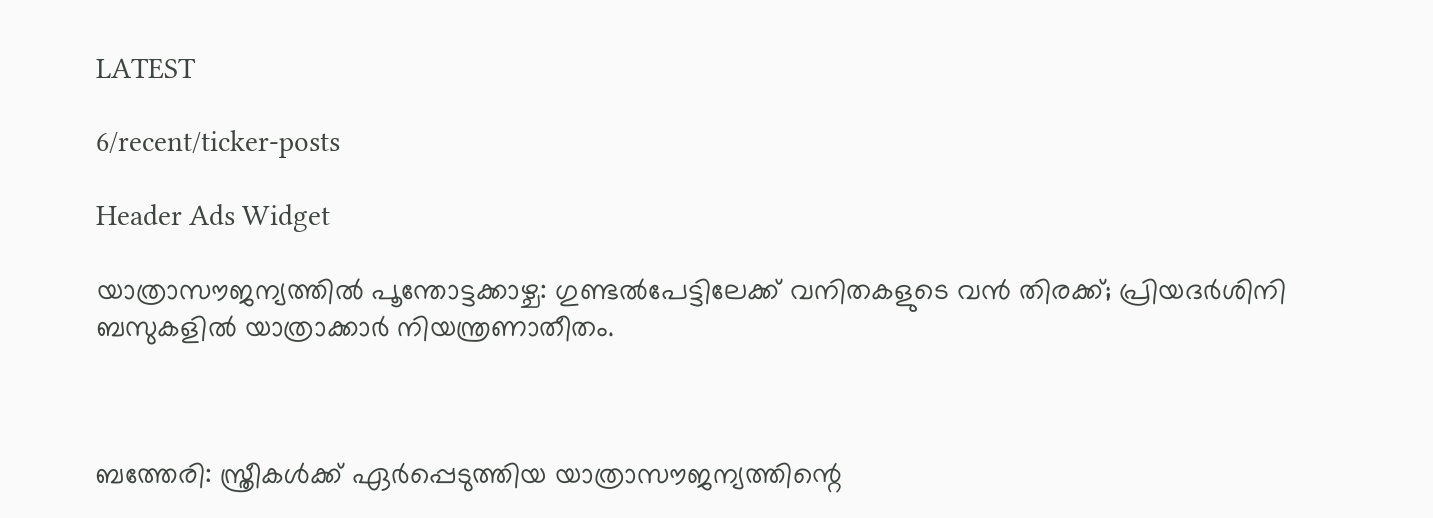LATEST

6/recent/ticker-posts

Header Ads Widget

യാത്രാസൗജന്യത്തില്‍ പൂന്തോട്ടക്കാഴ്ച: ഗുണ്ടല്‍പേട്ടിലേക്ക് വനിതകളുടെ വൻ തിരക്ക്; പ്രിയദര്‍ശിനി ബസുകളില്‍ യാത്രാക്കാര്‍ നിയന്ത്രണാതീതം.



ബത്തേരി: സ്ത്രീകള്‍ക്ക് ഏർപ്പെടുത്തിയ യാത്രാസൗജന്യത്തിന്റെ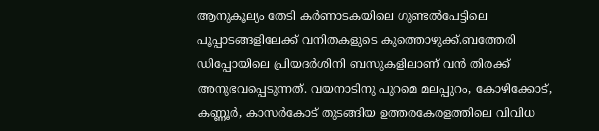ആനുകൂല്യം തേടി കർണാടകയിലെ ഗുണ്ടല്‍പേട്ടിലെ പൂപ്പാടങ്ങളിലേക്ക് വനിതകളുടെ കുത്തൊഴുക്ക്.ബത്തേരി ഡിപ്പോയിലെ പ്രിയദർശിനി ബസുകളിലാണ് വൻ തിരക്ക് അനുഭവപ്പെടുന്നത്. വയനാടിനു പുറമെ മലപ്പുറം, കോഴിക്കോട്, കണ്ണൂർ, കാസർകോട് തുടങ്ങിയ ഉത്തരകേരളത്തിലെ വിവിധ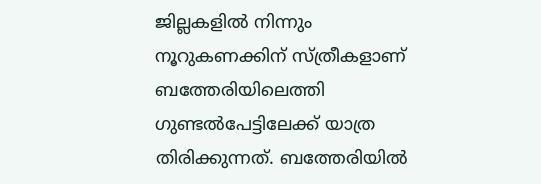ജില്ലകളില്‍ നിന്നും നൂറുകണക്കിന് സ്ത്രീകളാണ് ബത്തേരിയിലെത്തി ഗുണ്ടല്‍പേട്ടിലേക്ക് യാത്ര തിരിക്കുന്നത്. ബത്തേരിയില്‍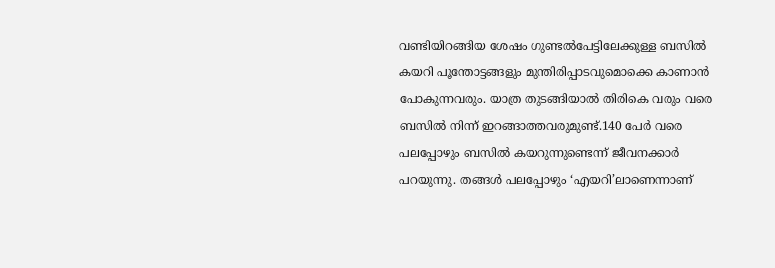വണ്ടിയിറങ്ങിയ ശേഷം ഗുണ്ടല്‍പേട്ടിലേക്കുള്ള ബസില്‍ കയറി പൂന്തോട്ടങ്ങളും മുന്തിരിപ്പാടവുമൊക്കെ കാണാൻ പോകുന്നവരും. യാത്ര തുടങ്ങിയാല്‍ തിരികെ വരും വരെ ബസില്‍ നിന്ന് ഇറങ്ങാത്തവരുമുണ്ട്.140 പേർ വരെ പലപ്പോഴും ബസില്‍ കയറുന്നുണ്ടെന്ന് ജീവനക്കാർ പറയുന്നു. തങ്ങള്‍ പലപ്പോഴും ‘എയറി’ലാണെന്നാണ്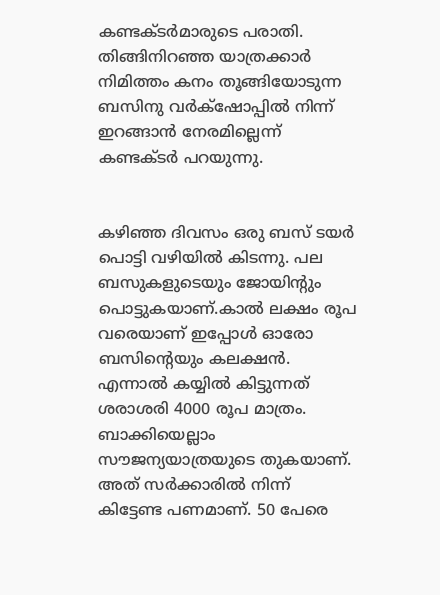കണ്ടക്ടർമാരുടെ പരാതി. തിങ്ങിനിറഞ്ഞ യാത്രക്കാർ നിമിത്തം കനം തൂങ്ങിയോടുന്ന ബസിനു വർക്‌ഷോപ്പില്‍ നിന്ന് ഇറങ്ങാൻ നേരമില്ലെന്ന് കണ്ടക്ടർ പറയുന്നു.


കഴിഞ്ഞ ദിവസം ഒരു ബസ് ടയർ പൊട്ടി വഴിയില്‍ കിടന്നു. പല ബസുകളുടെയും ജോയിന്റും പൊട്ടുകയാണ്.കാല്‍ ലക്ഷം രൂപ വരെയാണ് ഇപ്പോള്‍ ഓരോ ബസിന്റെയും കലക്ഷൻ. എന്നാല്‍ കയ്യില്‍ കിട്ടുന്നത് ശരാശരി 4000 രൂപ മാത്രം. ബാക്കിയെല്ലാം സൗജന്യയാത്രയുടെ തുകയാണ്. അത് സർക്കാരില്‍ നിന്ന് കിട്ടേണ്ട പണമാണ്. 50 പേരെ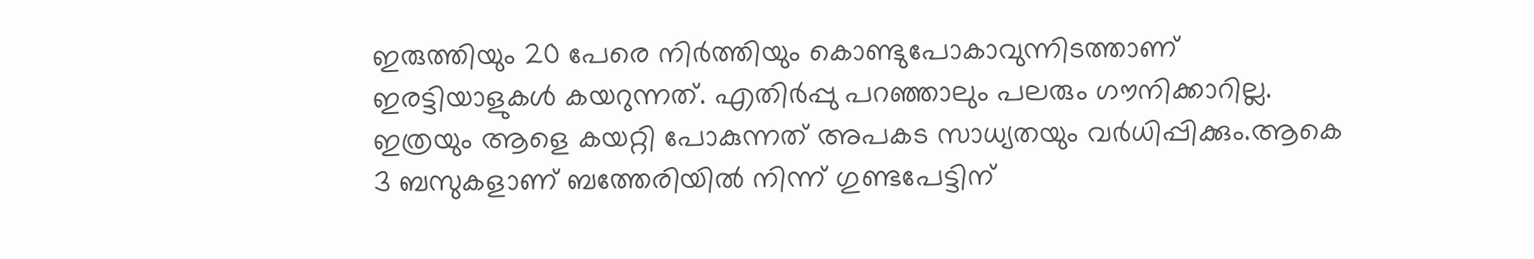ഇരുത്തിയും 20 പേരെ നിർത്തിയും കൊണ്ടുപോകാവുന്നിടത്താണ് ഇരട്ടിയാളുകള്‍ കയറുന്നത്. എതിർപ്പു പറഞ്ഞാലും പലരും ഗൗനിക്കാറില്ല. ഇത്രയും ആളെ കയറ്റി പോകുന്നത് അപകട സാധ്യതയും വർധിപ്പിക്കും.ആകെ 3 ബസുകളാണ് ബത്തേരിയില്‍ നിന്ന് ഗുണ്ടപേട്ടിന്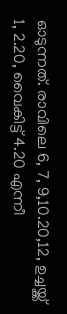ഓടുന്നത്. രാവിലെ 6, 7, 9,10.20,12, ഉച്ചയ്ക്ക് 1, 2.20, വൈകിട്ട് 4.20 എന്നീ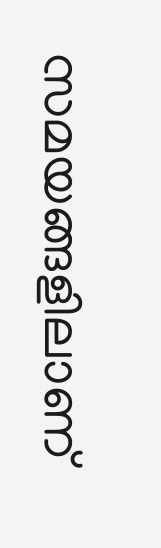സമയങ്ങളിലാണ്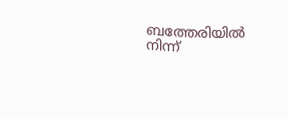ബത്തേരിയില്‍ നിന്ന്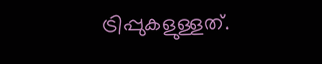ട്രിപ്പുകളുള്ളത്.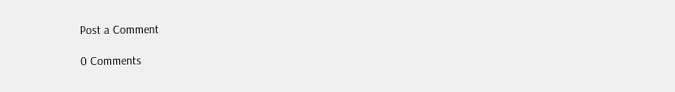Post a Comment

0 Comments